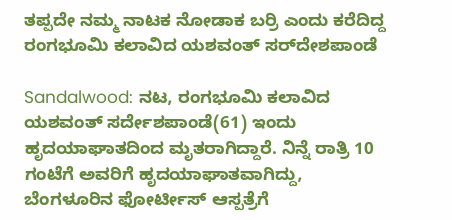ತಪ್ಪದೇ ನಮ್ಮ ನಾಟಕ ನೋಡಾಕ ಬರ್ರಿ ಎಂದು ಕರೆದಿದ್ದ ರಂಗಭೂಮಿ ಕಲಾವಿದ ಯಶವಂತ್ ಸರ್‌ದೇಶಪಾಂಡೆ

Sandalwood: ನಟ, ರಂಗಭೂಮಿ ಕಲಾವಿದ ಯಶವಂತ್ ಸರ್ದೇಶಪಾಂಡೆ(61) ಇಂದು ಹೃದಯಾಘಾತದಿಂದ ಮೃತರಾಗಿದ್ದಾರೆ. ನಿನ್ನೆ ರಾತ್ರಿ 10 ಗಂಟೆಗೆ ಅವರಿಗೆ ಹೃದಯಾಘಾತವಾಗಿದ್ದು, ಬೆಂಗಳೂರಿನ ಫೋರ್ಟೀಸ್ ಆಸ್ಪತ್ರೆಗೆ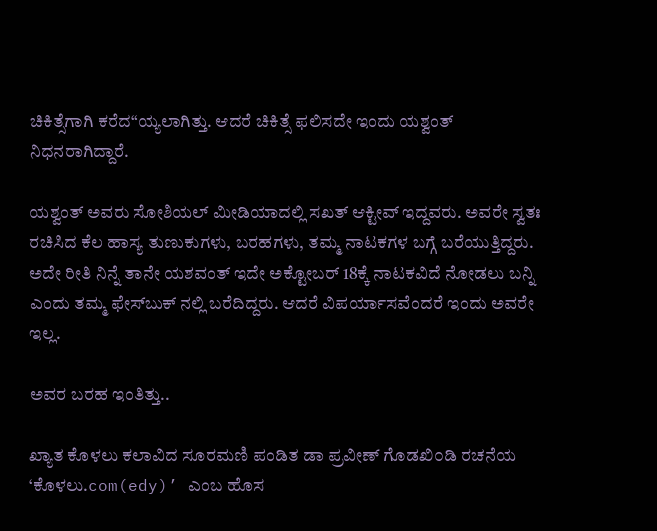ಚಿಕಿತ್ಸೆಗಾಗಿ ಕರೆದ“ಯ್ಯಲಾಗಿತ್ತು. ಆದರೆ ಚಿಕಿತ್ಸೆ ಫಲಿಸದೇ ಇಂದು ಯಶ್ವಂತ್ ನಿಧನರಾಗಿದ್ದಾರೆ.

ಯಶ್ವಂತ್ ಅವರು ಸೋಶಿಯಲ್ ಮೀಡಿಯಾದಲ್ಲಿ ಸಖತ್ ಆಕ್ಟೀವ್ ಇದ್ದವರು. ಅವರೇ ಸ್ವತಃ ರಚಿಸಿದ ಕೆಲ ಹಾಸ್ಯ ತುಣುಕುಗಳು, ಬರಹಗಳು, ತಮ್ಮ ನಾಟಕಗಳ ಬಗ್ಗೆ ಬರೆಯುತ್ತಿದ್ದರು. ಅದೇ ರೀತಿ ನಿನ್ನೆ ತಾನೇ ಯಶವಂತ್ ಇದೇ ಅಕ್ಟೋಬರ್ 18ಕ್ಕೆ ನಾಟಕವಿದೆ ನೋಡಲು ಬನ್ನಿ ಎಂದು ತಮ್ಮ ಫೇಸ್‌ಬುಕ್ ನಲ್ಲಿ ಬರೆದಿದ್ದರು. ಆದರೆ ವಿಪರ್ಯಾಸವೆಂದರೆ ಇಂದು ಅವರೇ ಇಲ್ಲ.

ಅವರ ಬರಹ ಇಂತಿತ್ತು..

ಖ್ಯಾತ ಕೊಳಲು ಕಲಾವಿದ ಸೂರಮಣಿ ಪಂಡಿತ ಡಾ ಪ್ರವೀಣ್ ಗೊಡಖಿ೦ಡಿ ರಚನೆಯ ‘ಕೊಳಲು.com(edy)’ ಎಂಬ ಹೊಸ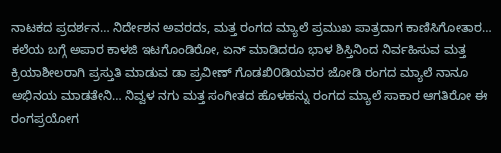ನಾಟಕದ ಪ್ರದರ್ಶನ… ನಿರ್ದೇಶನ ಅವರದs, ಮತ್ತ ರಂಗದ ಮ್ಯಾಲೆ ಪ್ರಮುಖ ಪಾತ್ರದಾಗ ಕಾಣಿಸಿಗೋತಾರ… ಕಲೆಯ ಬಗ್ಗೆ ಅಪಾರ ಕಾಳಜಿ ಇಟಗೊಂಡಿರೋ, ಏನ್ ಮಾಡಿದರೂ ಭಾಳ ಶಿಸ್ತಿನಿಂದ ನಿರ್ವಹಿಸುವ ಮತ್ತ ಕ್ರಿಯಾಶೀಲರಾಗಿ ಪ್ರಸ್ತುತಿ ಮಾಡುವ ಡಾ ಪ್ರವೀಣ್ ಗೊಡಖಿ೦ಡಿಯವರ ಜೋಡಿ ರಂಗದ ಮ್ಯಾಲೆ ನಾನೂ ಅಭಿನಯ ಮಾಡತೇನಿ… ನಿವ್ವಳ ನಗು ಮತ್ತ ಸಂಗೀತದ ಹೊಳಹನ್ನು ರಂಗದ ಮ್ಯಾಲೆ ಸಾಕಾರ ಆಗತಿರೋ ಈ ರಂಗಪ್ರಯೋಗ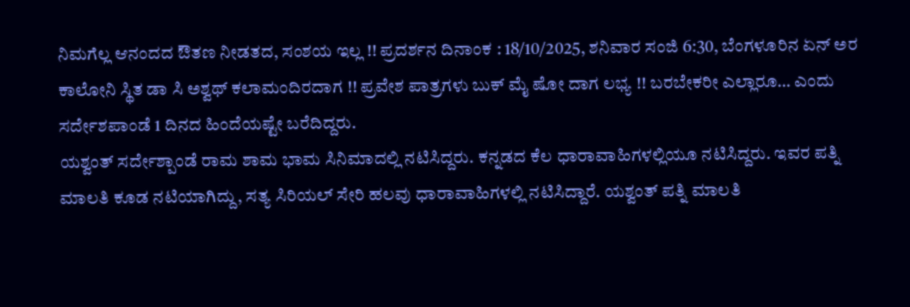ನಿಮಗೆಲ್ಲ ಆನಂದದ ಔತಣ ನೀಡತದ, ಸಂಶಯ ಇಲ್ಲ !! ಪ್ರದರ್ಶನ ದಿನಾಂಕ : 18/10/2025, ಶನಿವಾರ ಸಂಜಿ 6:30, ಬೆಂಗಳೂರಿನ ಏನ್ ಅರ ಕಾಲೋನಿ ಸ್ಥಿತ ಡಾ ಸಿ ಅಶ್ವಥ್ ಕಲಾಮಂದಿರದಾಗ !! ಪ್ರವೇಶ ಪಾತ್ರಗಳು ಬುಕ್ ಮೈ ಷೋ ದಾಗ ಲಭ್ಯ !! ಬರಬೇಕರೀ ಎಲ್ಲಾರೂ… ಎಂದು ಸರ್ದೇಶಪಾಂಡೆ 1 ದಿನದ ಹಿಂದೆಯಷ್ಟೇ ಬರೆದಿದ್ದರು.
ಯಶ್ವಂತ್ ಸರ್ದೇಶ್ಪಾಂಡೆ ರಾಮ ಶಾಮ ಭಾಮ ಸಿನಿಮಾದಲ್ಲಿ ನಟಿಸಿದ್ದರು. ಕನ್ನಡದ ಕೆಲ ಧಾರಾವಾಹಿಗಳಲ್ಲಿಯೂ ನಟಿಸಿದ್ದರು. ಇವರ ಪತ್ನಿ ಮಾಲತಿ ಕೂಡ ನಟಿಯಾಗಿದ್ದು, ಸತ್ಯ ಸಿರಿಯಲ್ ಸೇರಿ ಹಲವು ಧಾರಾವಾಹಿಗಳಲ್ಲಿ ನಟಿಸಿದ್ದಾರೆ. ಯಶ್ವಂತ್ ಪತ್ನಿ ಮಾಲತಿ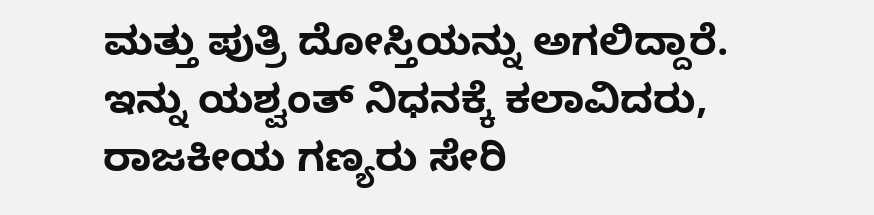ಮತ್ತು ಪುತ್ರಿ ದೋಸ್ತಿಯನ್ನು ಅಗಲಿದ್ದಾರೆ. ಇನ್ನು ಯಶ್ವಂತ್ ನಿಧನಕ್ಕೆ ಕಲಾವಿದರು, ರಾಜಕೀಯ ಗಣ್ಯರು ಸೇರಿ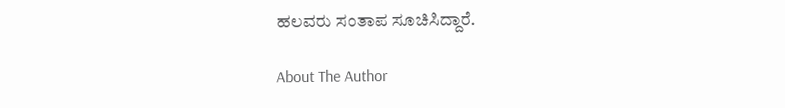ಹಲವರು ಸಂತಾಪ ಸೂಚಿಸಿದ್ದಾರೆ.

About The Author